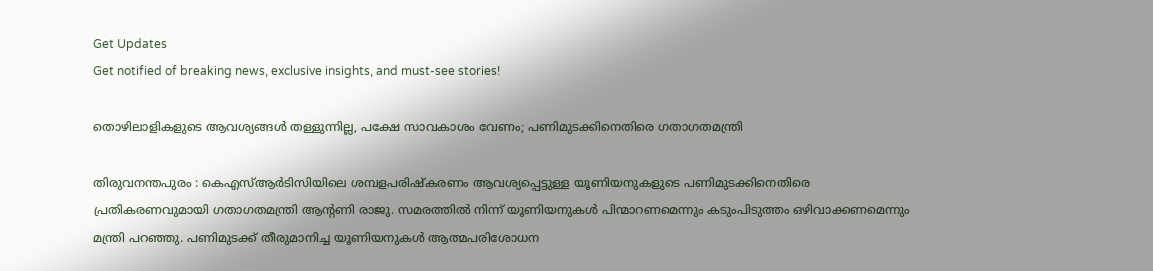Get Updates
Get notified of breaking news, exclusive insights, and must-see stories!

തൊഴിലാളികളുടെ ആവശ്യങ്ങൾ തള്ളുന്നില്ല, പക്ഷേ സാവകാശം വേണം; പണിമുടക്കിനെതിരെ ഗതാഗതമന്ത്രി

തിരുവനന്തപുരം : കെഎസ്ആർടിസിയിലെ ശമ്പളപരിഷ്കരണം ആവശ്യപ്പെട്ടുള്ള യൂണിയനുകളുടെ പണിമുടക്കിനെതിരെ പ്രതികരണവുമായി ഗതാഗതമന്ത്രി ആൻ്റണി രാജു. സമരത്തിൽ നിന്ന് യൂണിയനുകൾ പിന്മാറണമെന്നും കടുംപിടുത്തം ഒഴിവാക്കണമെന്നും മന്ത്രി പറഞ്ഞു. പണിമുടക്ക് തീരുമാനിച്ച യൂണിയനുകൾ ആത്മപരിശോധന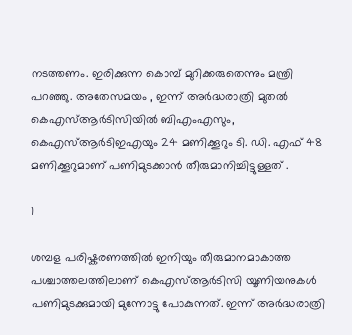നടത്തണം. ഇരിക്കുന്ന കൊമ്പ് മുറിക്കരുതെന്നും മന്ത്രി പറഞ്ഞു. അതേസമയം , ഇന്ന് അർദ്ധരാത്രി മുതൽ കെഎസ്ആർടിസിയിൽ ബിഎംഎസും, കെഎസ്ആർടിഇഎയും 24 മണിക്കൂറും ടി. ഡി. എഫ് 48 മണിക്കൂറുമാണ് പണിമുടക്കാൻ തീരുമാനിച്ചിട്ടുള്ളത് .

1

ശമ്പള പരിഷ്കരണത്തിൽ ഇനിയും തീരുമാനമാകാത്ത പശ്ചാത്തലത്തിലാണ് കെഎസ്ആർടിസി യൂണിയനുകൾ പണിമുടക്കുമായി മുന്നോട്ടു പോകുന്നത്. ഇന്ന് അർദ്ധരാത്രി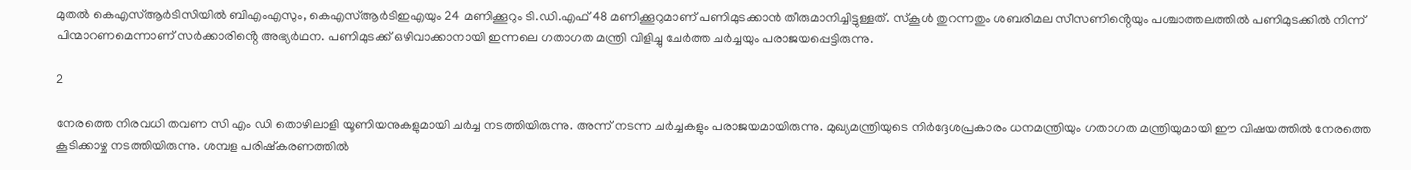മുതൽ കെഎസ്ആർടിസിയിൽ ബിഎംഎസും, കെഎസ്ആർടിഇഎയും 24 മണിക്കൂറും ടി.ഡി.എഫ് 48 മണിക്കൂറുമാണ് പണിമുടക്കാൻ തീരുമാനിച്ചിട്ടുള്ളത്. സ്കൂൾ തുറന്നതും ശബരിമല സീസണിൻ്റെയും പശ്ചാത്തലത്തിൽ പണിമുടക്കിൽ നിന്ന് പിന്മാറണമെന്നാണ് സർക്കാരിൻ്റെ അഭ്യർഥന. പണിമുടക്ക് ഒഴിവാക്കാനായി ഇന്നലെ ഗതാഗത മന്ത്രി വിളിച്ചു ചേർത്ത ചർച്ചയും പരാജയപ്പെട്ടിരുന്നു.

2

നേരത്തെ നിരവധി തവണ സി എം ഡി തൊഴിലാളി യൂണിയനുകളുമായി ചർച്ച നടത്തിയിരുന്നു. അന്ന് നടന്ന ചർച്ചകളും പരാജയമായിരുന്നു. മുഖ്യമന്ത്രിയുടെ നിർദ്ദേശപ്രകാരം ധനമന്ത്രിയും ഗതാഗത മന്ത്രിയുമായി ഈ വിഷയത്തിൽ നേരത്തെ കൂടിക്കാഴ്ച നടത്തിയിരുന്നു. ശമ്പള പരിഷ്കരണത്തിൽ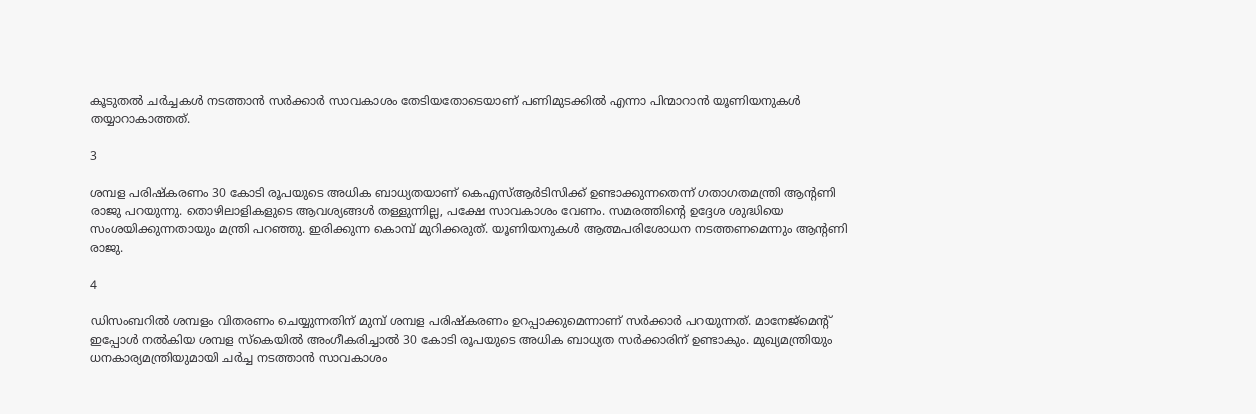കൂടുതൽ ചർച്ചകൾ നടത്താൻ സർക്കാർ സാവകാശം തേടിയതോടെയാണ് പണിമുടക്കിൽ എന്നാ പിന്മാറാൻ യൂണിയനുകൾ തയ്യാറാകാത്തത്.

3

ശമ്പള പരിഷ്കരണം 30 കോടി രൂപയുടെ അധിക ബാധ്യതയാണ് കെഎസ്ആ‍ർടിസിക്ക് ഉണ്ടാക്കുന്നതെന്ന് ഗതാഗതമന്ത്രി ആൻ്റണി രാജു പറയുന്നു. തൊഴിലാളികളുടെ ആവശ്യങ്ങൾ തള്ളുന്നില്ല, പക്ഷേ സാവകാശം വേണം. സമരത്തിന്റെ ഉദ്ദേശ ശുദ്ധിയെ സംശയിക്കുന്നതായും മന്ത്രി പറഞ്ഞു. ഇരിക്കുന്ന കൊമ്പ് മുറിക്കരുത്. യൂണിയനുകൾ ആത്മപരിശോധന നടത്തണമെന്നും ആൻ്റണി രാജു.

4

ഡിസംബറിൽ ശമ്പളം വിതരണം ചെയ്യുന്നതിന് മുമ്പ് ശമ്പള പരിഷ്കരണം ഉറപ്പാക്കുമെന്നാണ് സർക്കാർ പറയുന്നത്. മാനേജ്‌മെന്റ് ഇപ്പോൾ നൽകിയ ശമ്പള സ്കെയിൽ അംഗീകരിച്ചാൽ 30 കോടി രൂപയുടെ അധിക ബാധ്യത സർക്കാരിന് ഉണ്ടാകും. മുഖ്യമന്ത്രിയും ധനകാര്യമന്ത്രിയുമായി ചർച്ച നടത്താൻ സാവകാശം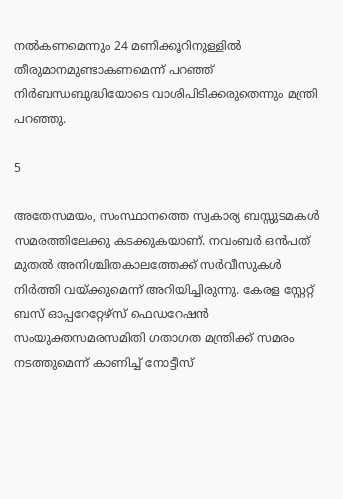നൽകണമെന്നും 24 മണിക്കൂറിനുള്ളിൽ തീരുമാനമുണ്ടാകണമെന്ന് പറഞ്ഞ് നിർബന്ധബുദ്ധിയോടെ വാശിപിടിക്കരുതെന്നും മന്ത്രി പറഞ്ഞു.

5

അതേസമയം, സംസ്ഥാനത്തെ സ്വകാര്യ ബസ്സുടമകൾ സമരത്തിലേക്കു കടക്കുകയാണ്. നവംബർ ഒൻപത് മുതൽ അനിശ്ചിതകാലത്തേക്ക് സർവീസുകൾ നിർത്തി വയ്ക്കുമെന്ന് അറിയിച്ചിരുന്നു. കേരള സ്റ്റേറ്റ് ബസ് ഓപ്പറേറ്റേഴ്സ് ഫെഡറേഷൻ സംയുക്തസമരസമിതി ഗതാഗത മന്ത്രിക്ക് സമരം നടത്തുമെന്ന് കാണിച്ച് നോട്ടീസ്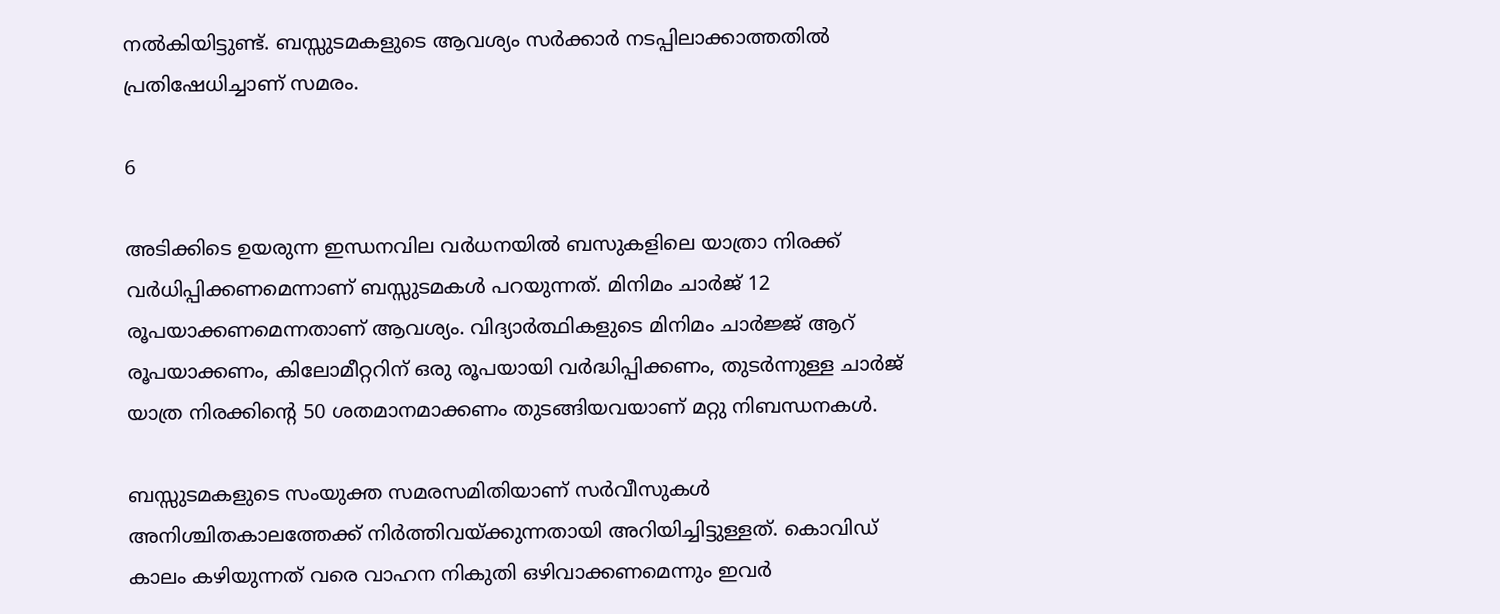നൽകിയിട്ടുണ്ട്. ബസ്സുടമകളുടെ ആവശ്യം സർക്കാർ നടപ്പിലാക്കാത്തതിൽ പ്രതിഷേധിച്ചാണ് സമരം.

6

അടിക്കിടെ ഉയരുന്ന ഇന്ധനവില വർധനയിൽ ബസുകളിലെ യാത്രാ നിരക്ക് വർധിപ്പിക്കണമെന്നാണ് ബസ്സുടമകൾ പറയുന്നത്. മിനിമം ചാർജ് 12 രൂപയാക്കണമെന്നതാണ് ആവശ്യം. വിദ്യാർത്ഥികളുടെ മിനിമം ചാർജ്ജ് ആറ് രൂപയാക്കണം, കിലോമീറ്ററിന് ഒരു രൂപയായി വർദ്ധിപ്പിക്കണം, തുടർന്നുള്ള ചാർജ് യാത്ര നിരക്കിന്റെ 50 ശതമാനമാക്കണം തുടങ്ങിയവയാണ് മറ്റു നിബന്ധനകൾ.

ബസ്സുടമകളുടെ സംയുക്ത സമരസമിതിയാണ് സർവീസുകൾ അനിശ്ചിതകാലത്തേക്ക് നിർത്തിവയ്ക്കുന്നതായി അറിയിച്ചിട്ടുള്ളത്. കൊവിഡ് കാലം കഴിയുന്നത് വരെ വാഹന നികുതി ഒഴിവാക്കണമെന്നും ഇവർ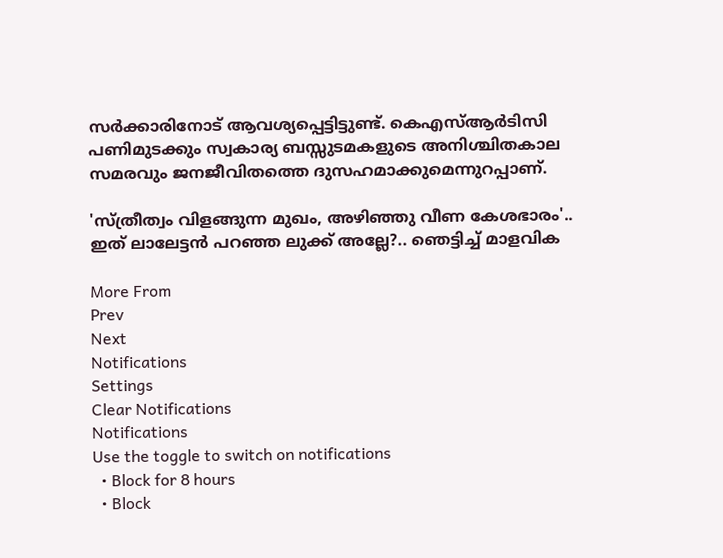സർക്കാരിനോട് ആവശ്യപ്പെട്ടിട്ടുണ്ട്. കെഎസ്ആർടിസി പണിമുടക്കും സ്വകാര്യ ബസ്സുടമകളുടെ അനിശ്ചിതകാല സമരവും ജനജീവിതത്തെ ദുസഹമാക്കുമെന്നുറപ്പാണ്.

'സ്ത്രീത്വം വിളങ്ങുന്ന മുഖം, അഴിഞ്ഞു വീണ കേശഭാരം'.. ഇത് ലാലേട്ടൻ പറഞ്ഞ ലുക്ക് അല്ലേ?.. ഞെട്ടിച്ച് മാളവിക

More From
Prev
Next
Notifications
Settings
Clear Notifications
Notifications
Use the toggle to switch on notifications
  • Block for 8 hours
  • Block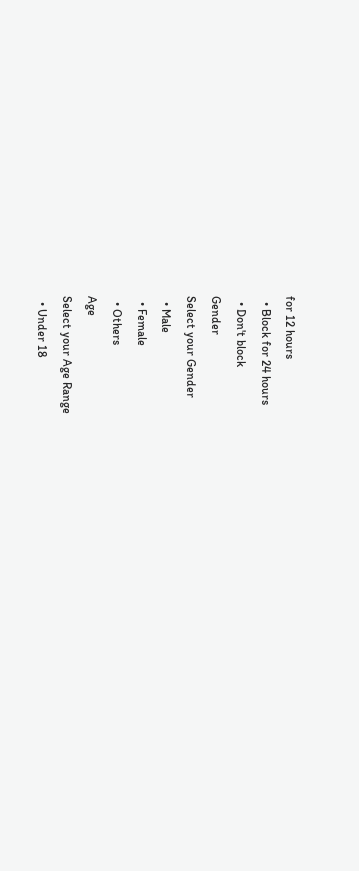for 12 hours
  • Block for 24 hours
  • Don't block
Gender
Select your Gender
  • Male
  • Female
  • Others
Age
Select your Age Range
  • Under 18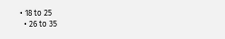• 18 to 25
  • 26 to 35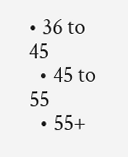• 36 to 45
  • 45 to 55
  • 55+